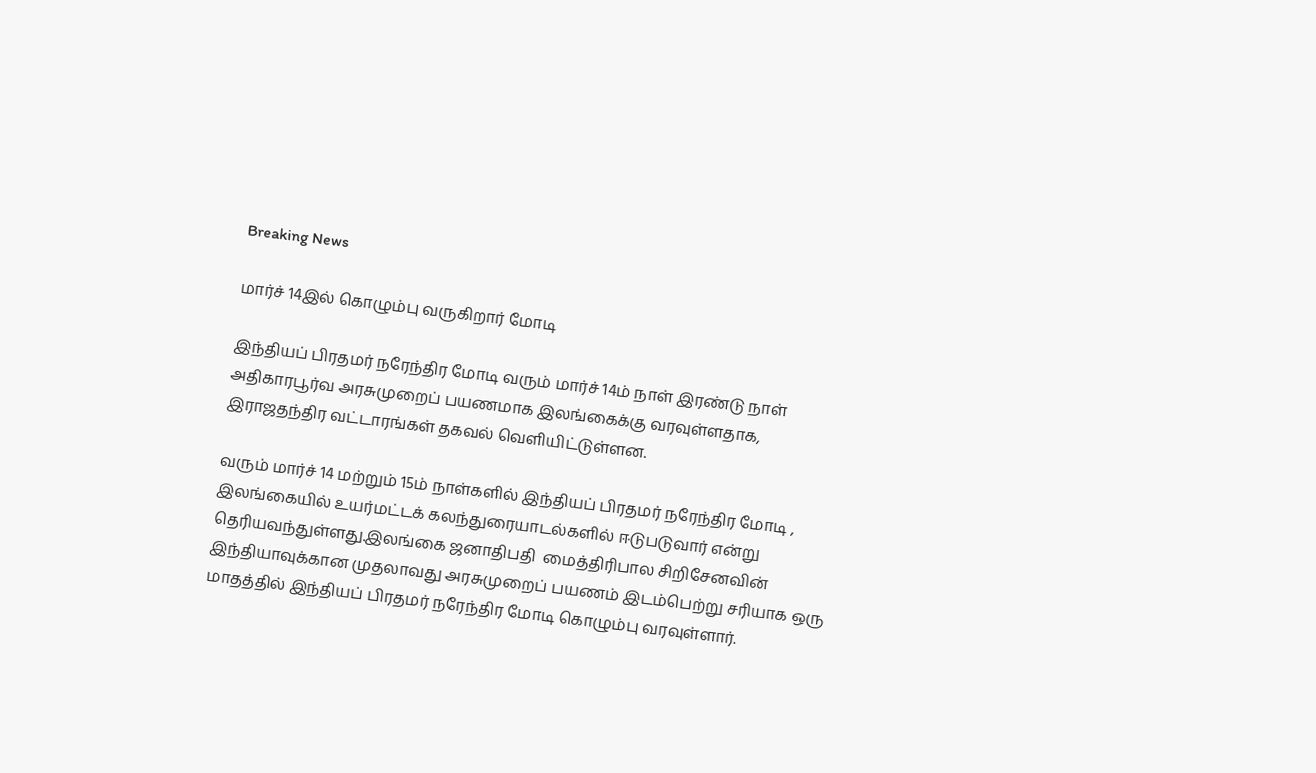Breaking News

மார்ச் 14இல் கொழும்பு வருகிறார் மோடி

இந்தியப் பிரதமர் நரேந்திர மோடி வரும் மார்ச் 14ம் நாள் இரண்டு நாள் அதிகாரபூர்வ அரசுமுறைப் பயணமாக இலங்கைக்கு வரவுள்ளதாக, இராஜதந்திர வட்டாரங்கள் தகவல் வெளியிட்டுள்ளன.

வரும் மார்ச் 14 மற்றும் 15ம் நாள்களில் இந்தியப் பிரதமர் நரேந்திர மோடி ,  இலங்கையில் உயர்மட்டக் கலந்துரையாடல்களில் ஈடுபடுவார் என்று தெரியவந்துள்ளது.இலங்கை ஜனாதிபதி  மைத்திரிபால சிறிசேனவின் இந்தியாவுக்கான முதலாவது அரசுமுறைப் பயணம் இடம்பெற்று சரியாக ஒரு மாதத்தில் இந்தியப் பிரதமர் நரேந்திர மோடி கொழும்பு வரவுள்ளார்.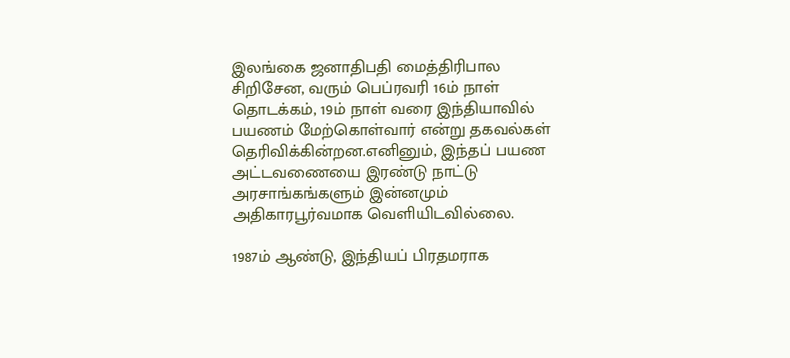இலங்கை ஜனாதிபதி மைத்திரிபால சிறிசேன, வரும் பெப்ரவரி 16ம் நாள் தொடக்கம், 19ம் நாள் வரை இந்தியாவில் பயணம் மேற்கொள்வார் என்று தகவல்கள் தெரிவிக்கின்றன.எனினும், இந்தப் பயண அட்டவணையை இரண்டு நாட்டு அரசாங்கங்களும் இன்னமும் அதிகாரபூர்வமாக வெளியிடவில்லை.

1987ம் ஆண்டு, இந்தியப் பிரதமராக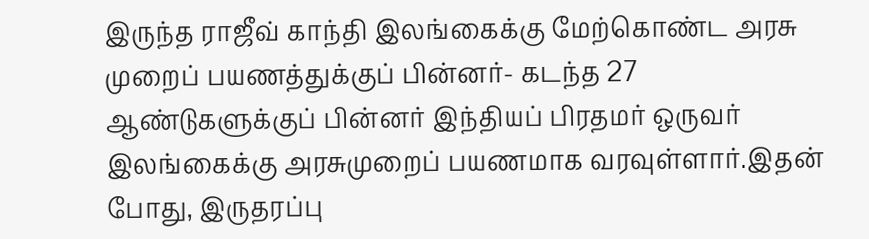இருந்த ராஜீவ் காந்தி இலங்கைக்கு மேற்கொண்ட அரசு முறைப் பயணத்துக்குப் பின்னர்- கடந்த 27 ஆண்டுகளுக்குப் பின்னர் இந்தியப் பிரதமர் ஒருவர் இலங்கைக்கு அரசுமுறைப் பயணமாக வரவுள்ளார்.இதன் போது, இருதரப்பு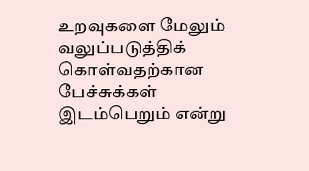உறவுகளை மேலும் வலுப்படுத்திக் கொள்வதற்கான பேச்சுக்கள் இடம்பெறும் என்று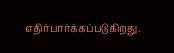எதிர்பார்க்கப்படுகிறது.